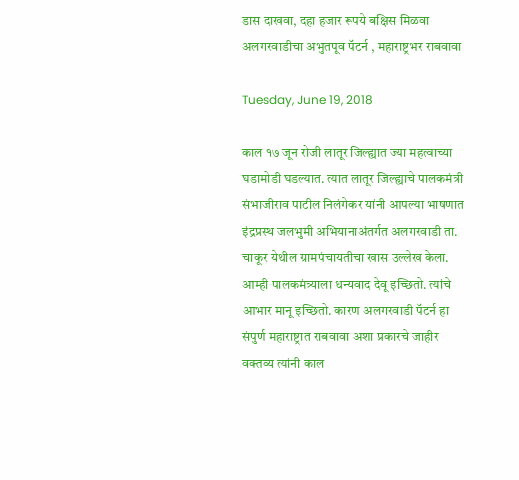डास दाखवा, दहा हजार रूपये बक्षिस मिळवा अलगरवाडीचा अभुतपूव पॅटर्न , महाराष्ट्रभर राबवावा

Tuesday, June 19, 2018

काल १७ जून रोजी लातूर जिल्ह्यात ज्या महत्वाच्या घडामोडी घडल्यात. त्यात लातूर जिल्ह्याचे पालकमंत्री संभाजीराव पाटील निलंगेकर यांनी आपल्या भाषणात इंद्रप्रस्थ जलभुमी अभियानाअंतर्गत अलगरवाडी ता. चाकूर येथील ग्रामपंचायतीचा खास उल्लेख केला. आम्ही पालकमंत्र्याला धन्यवाद देवू इच्छितो. त्यांचे आभार मानू इच्छितो. कारण अलगरवाडी पॅटर्न हा संपुर्ण महाराष्ट्रात राबवावा अशा प्रकारचे जाहीर वक्तव्य त्यांनी काल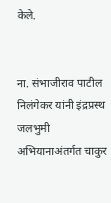केले.


ना. संभाजीराव पाटील निलंगेकर यांनी इंद्रप्रस्थ जलभुमी अभियानाअंतर्गत चाकुर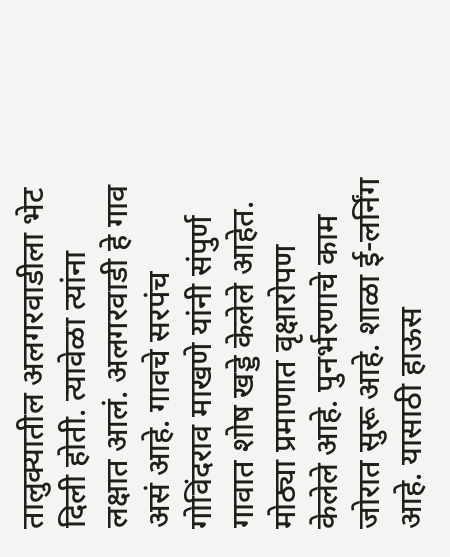तालुक्यातील अलगरवाडीला भेट दिली होती. त्यावेळा त्यांना लक्षात आलं. अलगरवाडी हे गाव असं आहे. गावचे सरपंच गोविंदराव माखणे यांनी संपुर्ण गावात शोष खड्डे केलेले आहेत. मोठ्या प्रमाणात वृक्षारोपण केलेले आहे. पुनर्भरणाचे काम जोरात सुरू आहे. शाळा ई-लर्निंग आहे. यासाठी हाऊस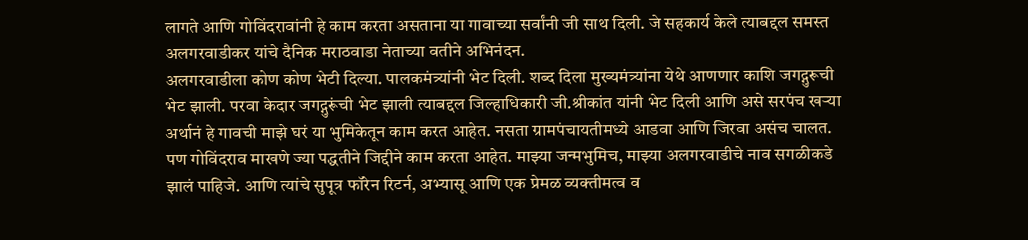लागते आणि गोविंदरावांनी हे काम करता असताना या गावाच्या सर्वांनी जी साथ दिली. जे सहकार्य केले त्याबद्दल समस्त अलगरवाडीकर यांचे दैनिक मराठवाडा नेताच्या वतीने अभिनंदन.
अलगरवाडीला कोण कोण भेटी दिल्या. पालकमंत्र्यांनी भेट दिली. शब्द दिला मुख्यमंत्र्यांना येथे आणणार काशि जगद्गुरूची भेट झाली. परवा केदार जगद्गुरूंची भेट झाली त्याबद्दल जिल्हाधिकारी जी.श्रीकांत यांनी भेट दिली आणि असे सरपंच खर्‍या अर्थानं हे गावची माझे घरं या भुमिकेतून काम करत आहेत. नसता ग्रामपंचायतीमध्ये आडवा आणि जिरवा असंच चालत. पण गोविंदराव माखणे ज्या पद्धतीने जिद्दीने काम करता आहेत. माझ्या जन्मभुमिच, माझ्या अलगरवाडीचे नाव सगळीकडे झालं पाहिजे. आणि त्यांचे सुपूत्र फॉरेन रिटर्न, अभ्यासू आणि एक प्रेमळ व्यक्तीमत्व व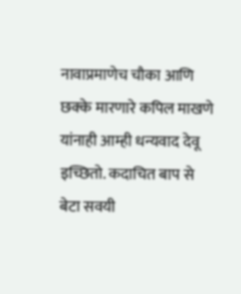नावाप्रमाणेच चौका आणि छक्के मारणारे कपिल माखणे यांनाही आम्ही धन्यवाद देवू इच्छितो. कदाचित बाप से बेटा सवयी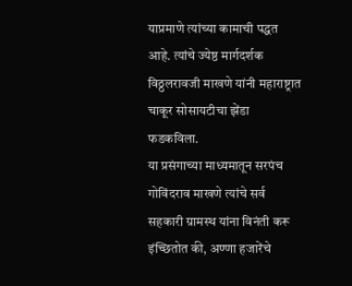याप्रमाणे त्यांच्या कामाची पद्धत आहे. त्यांचे ज्येष्ठ मार्गदर्शक विठ्ठलरावजी माखणे यांनी महाराष्ट्रात चाकूर सोसायटीचा झेंडा फडकविला.
या प्रसंगाच्या माध्यमातून सरपंच गोविंदराव माखणे त्यांचे सर्व सहकारी ग्रामस्थ यांना विनंती करू इंच्छितोत की, अण्णा हजारेंचे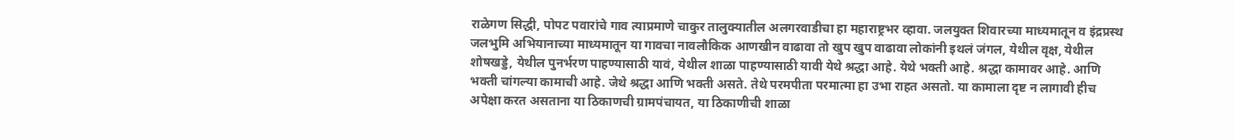राळेगण सिद्धी, पोपट पवारांचे गाव त्याप्रमाणे चाकुर तालुक्यातील अलगरवाडीचा हा महाराष्ट्रभर व्हावा. जलयुक्त शिवारच्या माध्यमातून व इंद्रप्रस्थ जलभुमि अभियानाच्या माध्यमातून या गावचा नावलौकिक आणखीन वाढावा तो खुप खुप वाढावा लोकांनी इथलं जंगल, येथील वृक्ष, येथील शोषखड्डे, येथील पुनर्भरण पाहण्यासाठी यावं, येथील शाळा पाहण्यासाठी यावी येथे श्रद्धा आहे. येथे भक्ती आहे. श्रद्धा कामावर आहे. आणि भक्ती चांगल्या कामाची आहे. जेथे श्रद्धा आणि भक्ती असते. तेथे परमपीता परमात्मा हा उभा राहत असतो. या कामाला दृष्ट न लागावी हीच अपेक्षा करत असताना या ठिकाणची ग्रामपंचायत, या ठिकाणीची शाळा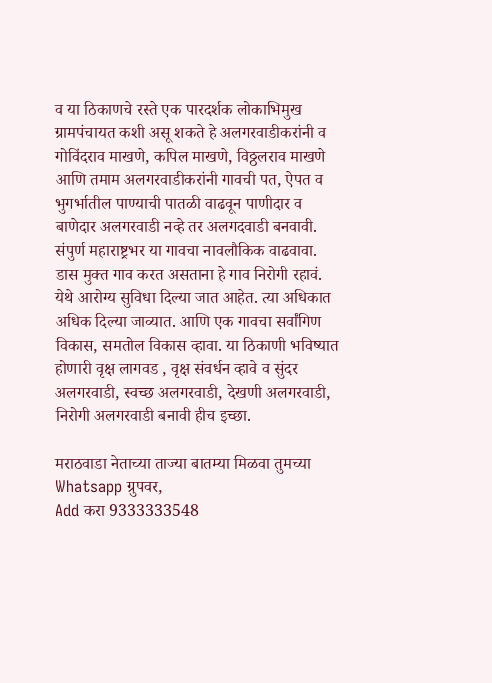व या ठिकाणचे रस्ते एक पारदर्शक लोकाभिमुख ग्रामपंचायत कशी असू शकते हे अलगरवाडीकरांनी व गोविंदराव माखणे, कपिल माखणे, विठ्ठलराव माखणे आणि तमाम अलगरवाडीकरांनी गावची पत, ऐपत व भुगर्भातील पाण्याची पातळी वाढवून पाणीदार व बाणेदार अलगरवाडी नव्हे तर अलगदवाडी बनवावी. संपुर्ण महाराष्ट्रभर या गावचा नावलौकिक वाढवावा. डास मुक्त गाव करत असताना हे गाव निरोगी रहावं. येथे आरोग्य सुविधा दिल्या जात आहेत. त्या अधिकात अधिक दिल्या जाव्यात. आणि एक गावचा सर्वांगिण विकास, समतोल विकास व्हावा. या ठिकाणी भविष्यात होणारी वृक्ष लागवड , वृक्ष संवर्धन व्हावे व सुंदर अलगरवाडी, स्वच्छ अलगरवाडी, देखणी अलगरवाडी, निरोगी अलगरवाडी बनावी हीच इच्छा.

मराठवाडा नेताच्या ताज्या बातम्या मिळवा तुमच्या Whatsapp ग्रुपवर,
Add करा 9333333548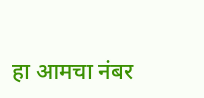हा आमचा नंबर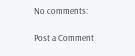No comments:

Post a Comment